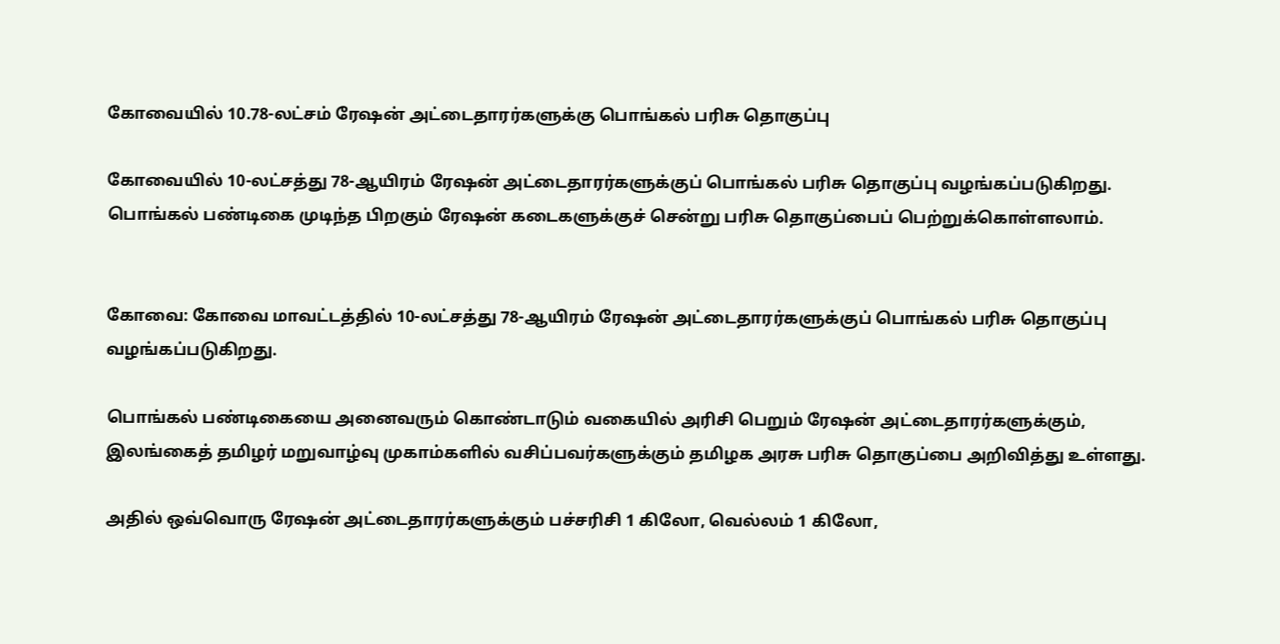கோவையில் 10.78-லட்சம் ரேஷன் அட்டைதாரர்களுக்கு பொங்கல் பரிசு தொகுப்பு

கோவையில் 10-லட்சத்து 78-ஆயிரம் ரேஷன் அட்டைதாரர்களுக்குப் பொங்கல் பரிசு தொகுப்பு வழங்கப்படுகிறது. பொங்கல் பண்டிகை முடிந்த பிறகும் ரேஷன் கடைகளுக்குச் சென்று பரிசு தொகுப்பைப் பெற்றுக்கொள்ளலாம்.


கோவை: கோவை மாவட்டத்தில் 10-லட்சத்து 78-ஆயிரம் ரேஷன் அட்டைதாரர்களுக்குப் பொங்கல் பரிசு தொகுப்பு வழங்கப்படுகிறது.

பொங்கல் பண்டிகையை அனைவரும் கொண்டாடும் வகையில் அரிசி பெறும் ரேஷன் அட்டைதாரர்களுக்கும், இலங்கைத் தமிழர் மறுவாழ்வு முகாம்களில் வசிப்பவர்களுக்கும் தமிழக அரசு பரிசு தொகுப்பை அறிவித்து உள்ளது.

அதில் ஒவ்வொரு ரேஷன் அட்டைதாரர்களுக்கும் பச்சரிசி 1 கிலோ, வெல்லம் 1 கிலோ,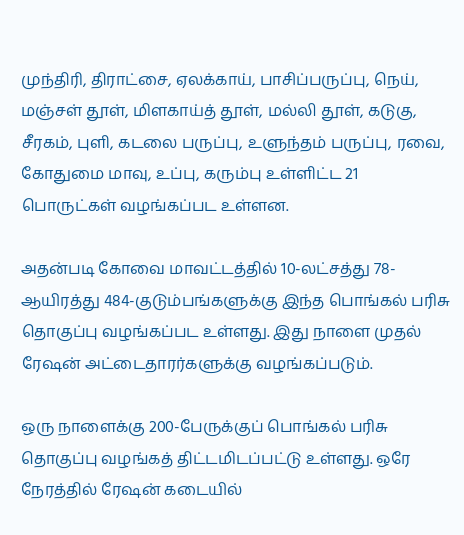முந்திரி, திராட்சை, ஏலக்காய், பாசிப்பருப்பு, நெய், மஞ்சள் தூள், மிளகாய்த் தூள், மல்லி தூள், கடுகு, சீரகம், புளி, கடலை பருப்பு, உளுந்தம் பருப்பு, ரவை, கோதுமை மாவு, உப்பு, கரும்பு உள்ளிட்ட 21 பொருட்கள் வழங்கப்பட உள்ளன.

அதன்படி கோவை மாவட்டத்தில் 10-லட்சத்து 78-ஆயிரத்து 484-குடும்பங்களுக்கு இந்த பொங்கல் பரிசு தொகுப்பு வழங்கப்பட உள்ளது. இது நாளை முதல் ரேஷன் அட்டைதாரர்களுக்கு வழங்கப்படும்.

ஒரு நாளைக்கு 200-பேருக்குப் பொங்கல் பரிசு தொகுப்பு வழங்கத் திட்டமிடப்பட்டு உள்ளது. ஒரே நேரத்தில் ரேஷன் கடையில்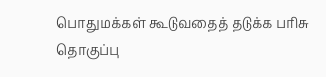பொதுமக்கள் கூடுவதைத் தடுக்க பரிசு தொகுப்பு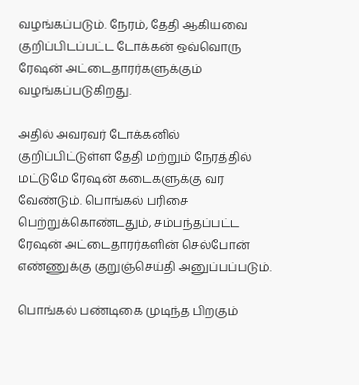வழங்கப்படும். நேரம், தேதி ஆகியவை குறிப்பிடப்பட்ட டோக்கன் ஒவ்வொரு ரேஷன் அட்டைதாரர்களுக்கும் வழங்கப்படுகிறது.

அதில் அவரவர் டோக்கனில் குறிப்பிட்டுள்ள தேதி மற்றும் நேரத்தில் மட்டுமே ரேஷன் கடைகளுக்கு வர வேண்டும். பொங்கல் பரிசை பெற்றுக்கொண்டதும், சம்பந்தப்பட்ட ரேஷன் அட்டைதாரர்களின் செல்போன் எண்ணுக்கு குறுஞ்செய்தி அனுப்பப்படும்.

பொங்கல் பண்டிகை முடிந்த பிறகும்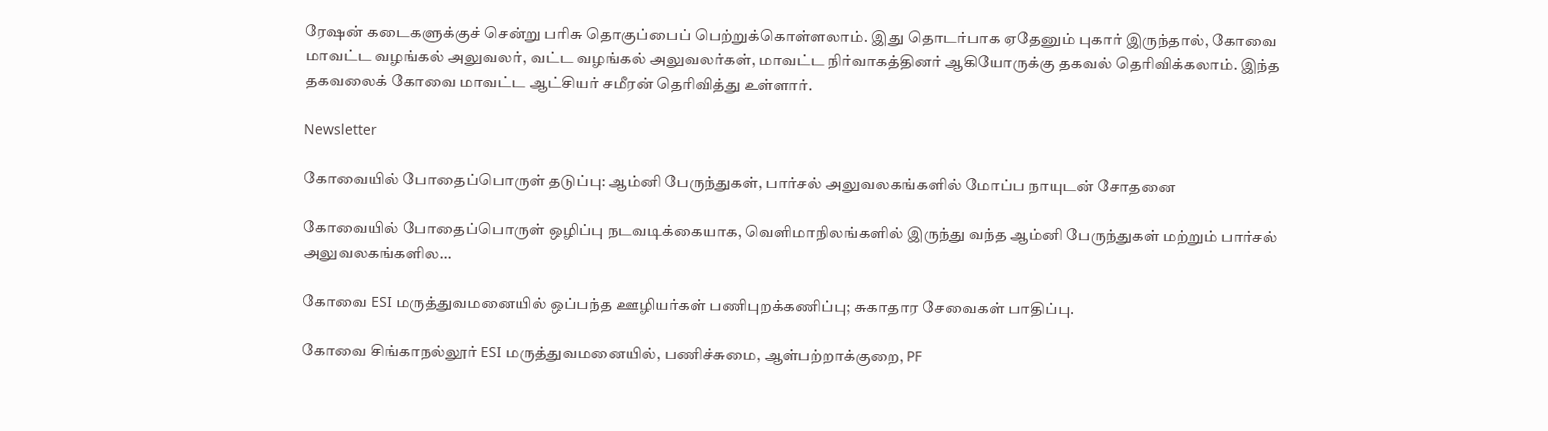ரேஷன் கடைகளுக்குச் சென்று பரிசு தொகுப்பைப் பெற்றுக்கொள்ளலாம். இது தொடர்பாக ஏதேனும் புகார் இருந்தால், கோவை மாவட்ட வழங்கல் அலுவலர், வட்ட வழங்கல் அலுவலர்கள், மாவட்ட நிர்வாகத்தினர் ஆகியோருக்கு தகவல் தெரிவிக்கலாம். இந்த தகவலைக் கோவை மாவட்ட ஆட்சியர் சமீரன் தெரிவித்து உள்ளார்.

Newsletter

கோவையில் போதைப்பொருள் தடுப்பு: ஆம்னி பேருந்துகள், பார்சல் அலுவலகங்களில் மோப்ப நாயுடன் சோதனை

கோவையில் போதைப்பொருள் ஒழிப்பு நடவடிக்கையாக, வெளிமாநிலங்களில் இருந்து வந்த ஆம்னி பேருந்துகள் மற்றும் பார்சல் அலுவலகங்களில...

கோவை ESI மருத்துவமனையில் ஒப்பந்த ஊழியர்கள் பணிபுறக்கணிப்பு; சுகாதார சேவைகள் பாதிப்பு.

கோவை சிங்காநல்லூர் ESI மருத்துவமனையில், பணிச்சுமை, ஆள்பற்றாக்குறை, PF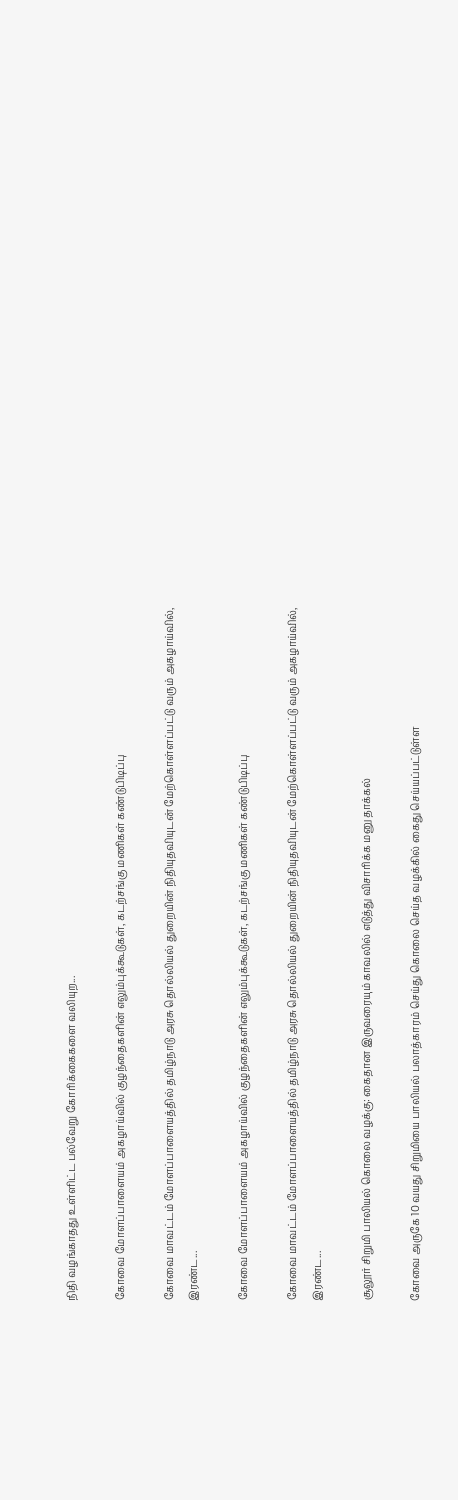நிதி வழங்காதது உள்ளிட்ட பல்வேறு கோரிக்கைகளை வலியுற...

கோவை மோளப்பாளையம் அகழாய்வில் குழந்தைகளின் எலும்புக்கூடுகள், கடற்சங்கு மணிகள் கண்டுபிடிப்பு

கோவை மாவட்டம் மோளப்பாளையத்தில் தமிழ்நாடு அரசு தொல்லியல் துறையின் நிதியுதவியுடன் மேற்கொள்ளப்பட்டு வரும் அகழாய்வில், இரண்ட...

கோவை மோளப்பாளையம் அகழாய்வில் குழந்தைகளின் எலும்புக்கூடுகள், கடற்சங்கு மணிகள் கண்டுபிடிப்பு

கோவை மாவட்டம் மோளப்பாளையத்தில் தமிழ்நாடு அரசு தொல்லியல் துறையின் நிதியுதவியுடன் மேற்கொள்ளப்பட்டு வரும் அகழாய்வில், இரண்ட...

சூலூர் சிறுமி பாலியல் கொலை வழக்கு: கைதான இருவரையும் காவலில் எடுத்து விசாரிக்க மனு தாக்கல்

கோவை அருகே 10 வயது சிறுமியை பாலியல் பலாத்காரம் செய்து கொலை செய்த வழக்கில் கைது செய்யப்பட்டுள்ள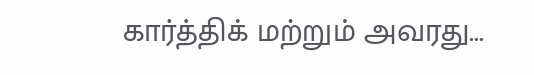கார்த்திக் மற்றும் அவரது...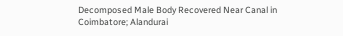Decomposed Male Body Recovered Near Canal in Coimbatore; Alandurai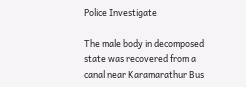Police Investigate

The male body in decomposed state was recovered from a canal near Karamarathur Bus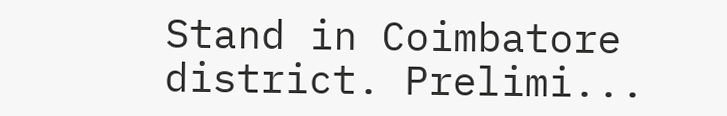Stand in Coimbatore district. Prelimi...